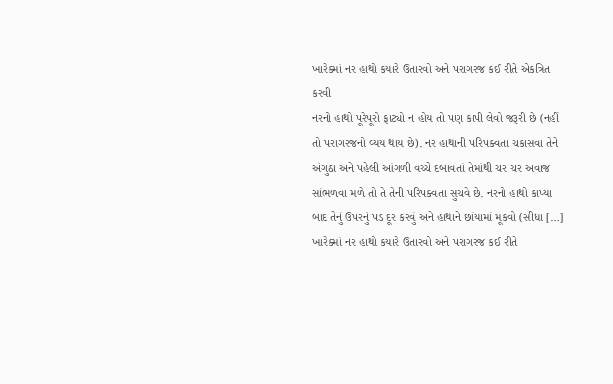ખારેક્માં નર હાથો કયારે ઉતારવો અને પરાગરજ કઈ રીતે એકત્રિત કરવી
નરનો હાથો પૂરેપૂરો ફાટ્યો ન હોય તો પણ કાપી લેવો જરૂરી છે (નહીં તો પરાગરજનો વ્યય થાય છે). નર હાથાની પરિપક્વતા ચકાસવા તેને અંગુઠા અને પહેલી આંગળી વચ્ચે દબાવતાં તેમાંથી ચર ચર અવાજ સાંભળવા મળે તો તે તેની પરિપક્વતા સુચવે છે. નરનો હાથો કાપ્યા બાદ તેનું ઉપરનું પડ દૂર કરવું અને હાથાને છાંયામાં મૂકવો (સીધા […]
ખારેક્માં નર હાથો કયારે ઉતારવો અને પરાગરજ કઈ રીતે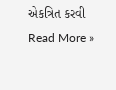એકત્રિત કરવી Read More »